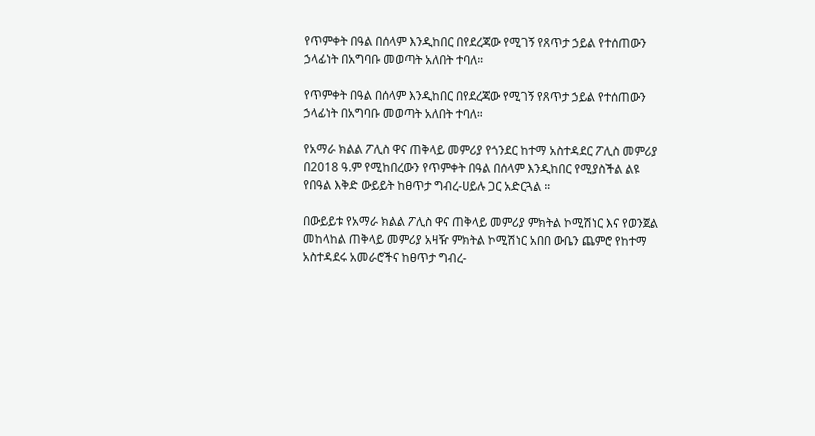የጥምቀት በዓል በሰላም እንዲከበር በየደረጃው የሚገኝ የጸጥታ ኃይል የተሰጠውን ኃላፊነት በአግባቡ መወጣት አለበት ተባለ።

የጥምቀት በዓል በሰላም እንዲከበር በየደረጃው የሚገኝ የጸጥታ ኃይል የተሰጠውን ኃላፊነት በአግባቡ መወጣት አለበት ተባለ።

የአማራ ክልል ፖሊስ ዋና ጠቅላይ መምሪያ የጎንደር ከተማ አስተዳደር ፖሊስ መምሪያ በ2018 ዓ.ም የሚከበረውን የጥምቀት በዓል በሰላም እንዲከበር የሚያስችል ልዩ የበዓል እቅድ ውይይት ከፀጥታ ግብረ-ሀይሉ ጋር አድርጓል ።

በውይይቱ የአማራ ክልል ፖሊስ ዋና ጠቅላይ መምሪያ ምክትል ኮሚሽነር እና የወንጀል መከላከል ጠቅላይ መምሪያ አዛዥ ምክትል ኮሚሽነር አበበ ውቤን ጨምሮ የከተማ አስተዳደሩ አመራሮችና ከፀጥታ ግብረ-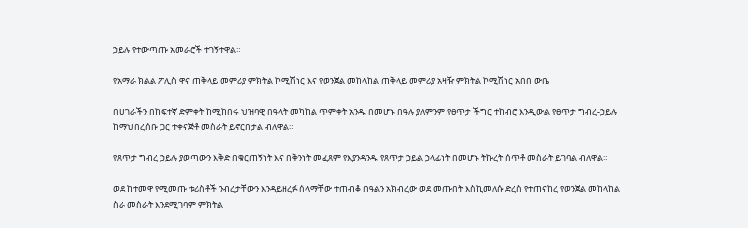ኃይሉ የተውጣጡ አመራሮች ተገኝተዋል።

የአማራ ክልል ፖሊስ ዋና ጠቅላይ መምሪያ ምክትል ኮሚሽነር እና የወንጀል መከላከል ጠቅላይ መምሪያ አዛዥ ምክትል ኮሚሽነር አበበ ውቤ

በሀገራችን በከፍተኛ ድምቀት ከሚከበሩ ህዝባዊ በዓላት መካከል ጥምቀት አንዱ በመሆኑ በዓሉ ያለምንም የፀጥታ ችግር ተከብሮ እንዲውል የፀጥታ ግብረ-ኃይሉ ከማህበረሰቡ ጋር ተቀናጅቶ መስራት ይኖርበታል ብለዋል።

የጸጥታ ግብረ ኃይሉ ያወጣውን እቅድ በቁርጠኝነት እና በቅንነት መፈጸም የእያንዳንዱ የጸጥታ ኃይል ኃላፊነት በመሆኑ ትኩረት ሰጥቶ መስራት ይገባል ብለዋል።

ወደ ከተመዋ የሚመጡ ቱሪስቶች ንብረታቸውን እንዳይዘረፉ ሰላማቸው ተጠብቆ በዓልን አክብረው ወደ መጡበት እስኪመለሱ ድረስ የተጠናከረ የወንጀል መከላከል ስራ መስራት እንደሚገባም ምክትል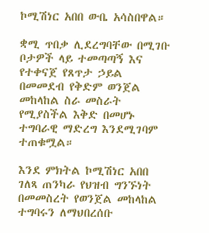ኮሚሽነር አበበ ውቤ አሳስበዋል።

ቋሚ ጥበቃ ሊደረግባቸው በሚገቡ ቦታዎች ላይ ተመጣጣኝ እና የተቀናጀ የጸጥታ ኃይል በመመደብ የቅድም ወንጀል መከላከል ስራ መስራት የሚያስችል እቅድ በመሆኑ ተግባራዊ ማድረግ እንደሚገባም ተጠቁሟል።

እንደ ምክትል ኮሚሽነር አበበ ገለጻ ጠንካራ የህዝብ ግንኙነት በመመስረት የወንጀል መከላከል ተግባሩን ለማህበረሰቡ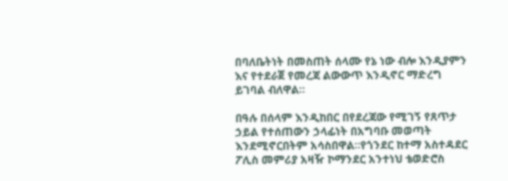በባለቤትነት በመስጠት ሰላሙ የኔ ነው ብሎ እንዲያምን እና የተደራጀ የመረጃ ልውውጥ እንዲኖር ማድረግ ይገባል ብለዋል።

በዓሉ በሰላም እንዲከበር በየደረጃው የሚገኝ የጸጥታ ኃይል የተሰጠውን ኃላፊነት በአግባቡ መወጣት እንደሚኖርበትም አሳስበዋል።የጎንደር ከተማ አስተዳደር ፖሊስ መምሪያ አዛዥ ኮማንደር አንተነህ ቴወድሮስ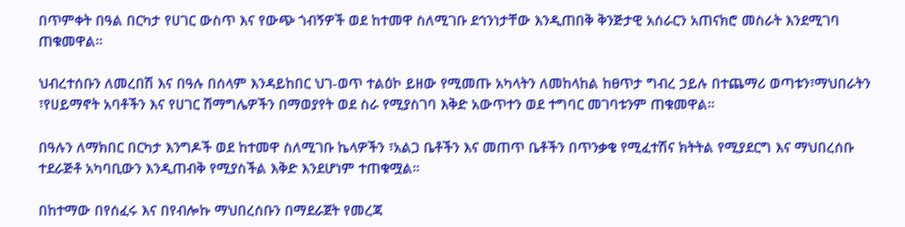በጥምቀት በዓል በርካታ የሀገር ውስጥ እና የውጭ ጎብኝዎች ወደ ከተመዋ ስለሚገቡ ደኅንነታቸው እንዲጠበቅ ቅንጅታዊ አሰራርን አጠናክሮ መስራት እንደሚገባ ጠቁመዋል።

ህብረተሰቡን ለመረበሽ እና በዓሉ በሰላም እንዳይከበር ህገ-ወጥ ተልዕኮ ይዘው የሚመጡ አካላትን ለመከላከል ከፀጥታ ግብረ ኃይሉ በተጨማሪ ወጣቱን፣ማህበራትን ፣የሀይማኖት አባቶችን እና የሀገር ሽማግሌዎችን በማወያየት ወደ ስራ የሚያስገባ እቅድ አውጥተን ወደ ተግባር መገባቱንም ጠቁመዋል።

በዓሉን ለማክበር በርካታ እንግዶች ወደ ከተመዋ ስለሚገቡ ኬላዎችን ፣አልጋ ቤቶችን እና መጠጥ ቤቶችን በጥንቃቄ የሚፈተሽና ክትትል የሚያደርግ እና ማህበረሰቡ ተደራጅቶ አካባቢውን እንዲጠብቅ የሚያስችል እቅድ እንደሆነም ተጠቁሟል።

በከተማው በየሰፈሩ እና በየብሎኩ ማህበረሰቡን በማደራጀት የመረጃ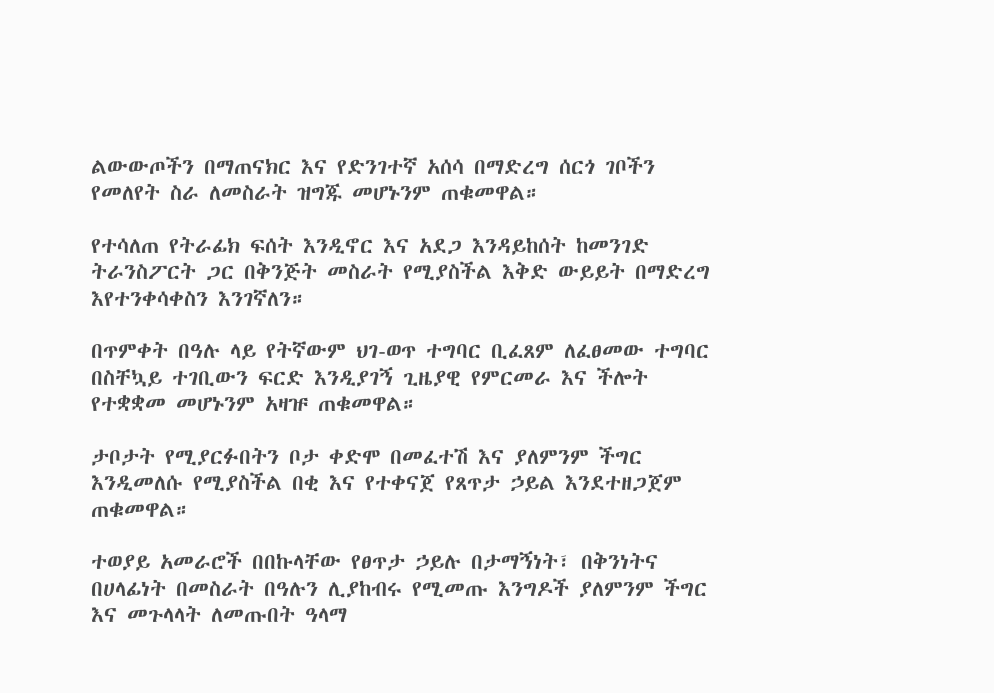ልውውጦችን በማጠናክር እና የድንገተኛ አሰሳ በማድረግ ሰርጎ ገቦችን የመለየት ስራ ለመስራት ዝግጁ መሆኑንም ጠቁመዋል።

የተሳለጠ የትራፊክ ፍሰት እንዲኖር እና አደጋ እንዳይከሰት ከመንገድ ትራንስፖርት ጋር በቅንጅት መስራት የሚያስችል እቅድ ውይይት በማድረግ እየተንቀሳቀስን እንገኛለን።

በጥምቀት በዓሉ ላይ የትኛውም ህገ-ወጥ ተግባር ቢፈጸም ለፈፀመው ተግባር በስቸኳይ ተገቢውን ፍርድ እንዲያገኝ ጊዜያዊ የምርመራ እና ችሎት የተቋቋመ መሆኑንም አዛዡ ጠቁመዋል።

ታቦታት የሚያርፉበትን ቦታ ቀድሞ በመፈተሽ እና ያለምንም ችግር እንዲመለሱ የሚያስችል በቂ እና የተቀናጀ የጸጥታ ኃይል እንደተዘጋጀም ጠቁመዋል።

ተወያይ አመራሮች በበኩላቸው የፀጥታ ኃይሉ በታማኝነት፣ በቅንነትና በሀላፊነት በመስራት በዓሉን ሊያከብሩ የሚመጡ እንግዶች ያለምንም ችግር እና መጉላላት ለመጡበት ዓላማ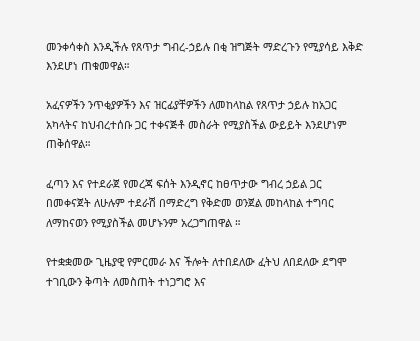መንቀሳቀስ እንዲችሉ የጸጥታ ግብረ-ኃይሉ በቂ ዝግጅት ማድረጉን የሚያሳይ እቅድ እንደሆነ ጠቁመዋል።

አፈናዎችን ንጥቂያዎችን እና ዝርፊያቸዎችን ለመከላከል የጸጥታ ኃይሉ ከአጋር አካላትና ከህብረተሰቡ ጋር ተቀናጅቶ መስራት የሚያስችል ውይይት እንደሆነም ጠቅሰዋል።

ፈጣን እና የተደራጀ የመረጃ ፍሰት እንዲኖር ከፀጥታው ግብረ ኃይል ጋር በመቀናጀት ለሁሉም ተደራሽ በማድረግ የቅድመ ወንጀል መከላከል ተግባር ለማከናወን የሚያስችል መሆኑንም አረጋግጠዋል ።

የተቋቋመው ጊዜያዊ የምርመራ እና ችሎት ለተበደለው ፈትህ ለበደለው ደግሞ ተገቢውን ቅጣት ለመስጠት ተነጋግሮ እና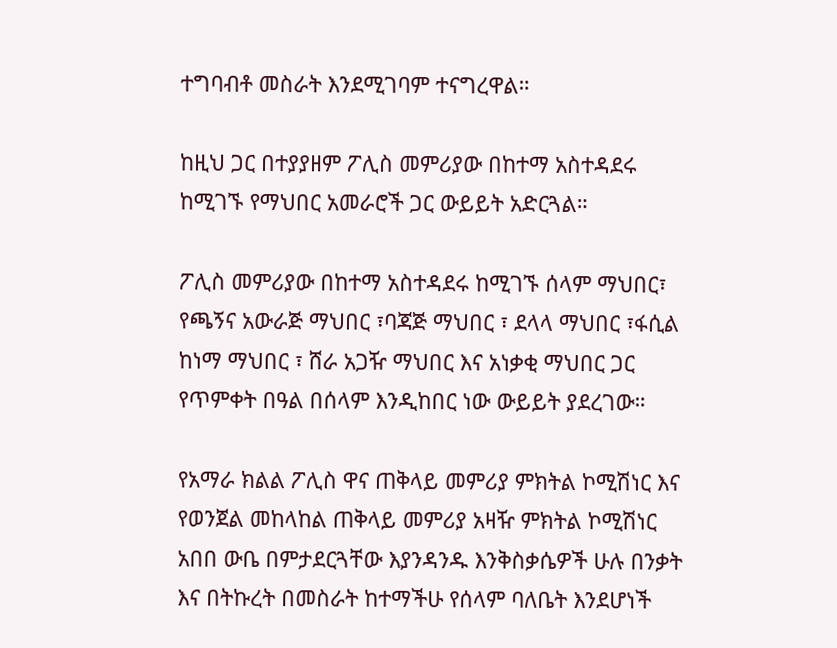ተግባብቶ መስራት እንደሚገባም ተናግረዋል።

ከዚህ ጋር በተያያዘም ፖሊስ መምሪያው በከተማ አስተዳደሩ ከሚገኙ የማህበር አመራሮች ጋር ውይይት አድርጓል።

ፖሊስ መምሪያው በከተማ አስተዳደሩ ከሚገኙ ሰላም ማህበር፣ የጫኝና አውራጅ ማህበር ፣ባጃጅ ማህበር ፣ ደላላ ማህበር ፣ፋሲል ከነማ ማህበር ፣ ሸራ አጋዥ ማህበር እና አነቃቂ ማህበር ጋር የጥምቀት በዓል በሰላም እንዲከበር ነው ውይይት ያደረገው።

የአማራ ክልል ፖሊስ ዋና ጠቅላይ መምሪያ ምክትል ኮሚሽነር እና የወንጀል መከላከል ጠቅላይ መምሪያ አዛዥ ምክትል ኮሚሽነር አበበ ውቤ በምታደርጓቸው እያንዳንዱ እንቅስቃሴዎች ሁሉ በንቃት እና በትኩረት በመስራት ከተማችሁ የሰላም ባለቤት እንደሆነች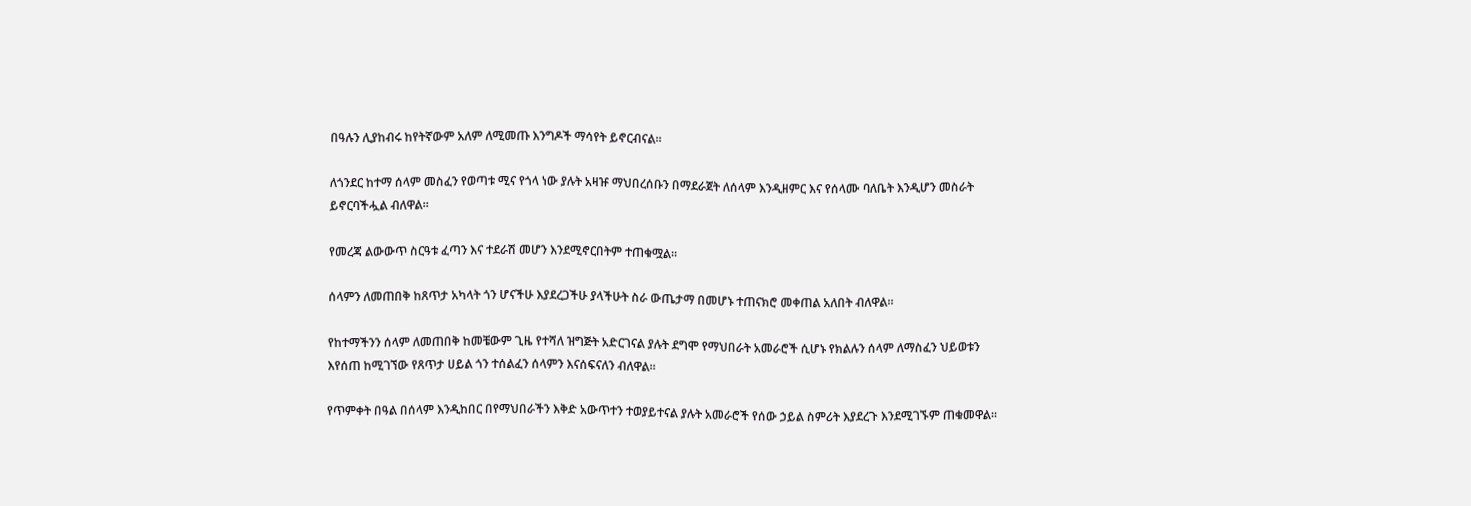በዓሉን ሊያከብሩ ከየትኛውም አለም ለሚመጡ እንግዶች ማሳየት ይኖርብናል።

ለጎንደር ከተማ ሰላም መስፈን የወጣቱ ሚና የጎላ ነው ያሉት አዛዡ ማህበረሰቡን በማደራጀት ለሰላም እንዲዘምር እና የሰላሙ ባለቤት እንዲሆን መስራት ይኖርባችሗል ብለዋል።

የመረጃ ልውውጥ ስርዓቱ ፈጣን እና ተደራሽ መሆን እንደሚኖርበትም ተጠቁሟል።

ሰላምን ለመጠበቅ ከጸጥታ አካላት ጎን ሆናችሁ እያደረጋችሁ ያላችሁት ስራ ውጤታማ በመሆኑ ተጠናክሮ መቀጠል አለበት ብለዋል።

የከተማችንን ሰላም ለመጠበቅ ከመቼውም ጊዜ የተሻለ ዝግጅት አድርገናል ያሉት ደግሞ የማህበራት አመራሮች ሲሆኑ የክልሉን ሰላም ለማስፈን ህይወቱን እየሰጠ ከሚገኘው የጸጥታ ሀይል ጎን ተሰልፈን ሰላምን እናሰፍናለን ብለዋል።

የጥምቀት በዓል በሰላም እንዲከበር በየማህበራችን እቅድ አውጥተን ተወያይተናል ያሉት አመራሮች የሰው ኃይል ስምሪት እያደረጉ እንደሚገኙም ጠቁመዋል።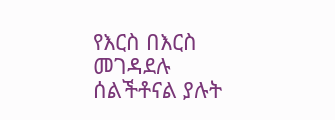የእርስ በእርስ መገዳደሉ ሰልችቶናል ያሉት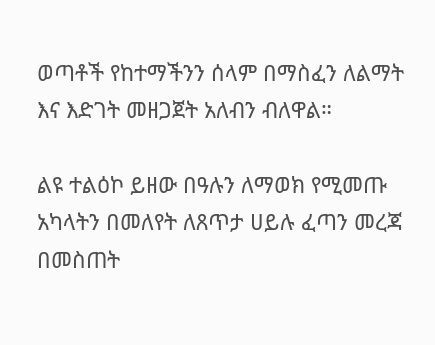ወጣቶች የከተማችንን ሰላም በማስፈን ለልማት እና እድገት መዘጋጀት አለብን ብለዋል።

ልዩ ተልዕኮ ይዘው በዓሉን ለማወክ የሚመጡ አካላትን በመለየት ለጸጥታ ሀይሉ ፈጣን መረጃ በመስጠት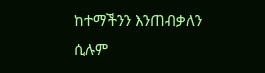ከተማችንን እንጠብቃለን ሲሉም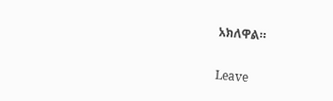አክለዋል።

Leave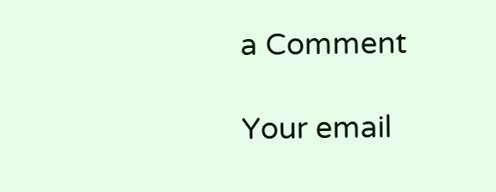a Comment

Your email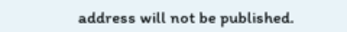address will not be published.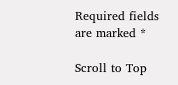Required fields are marked *

Scroll to Top